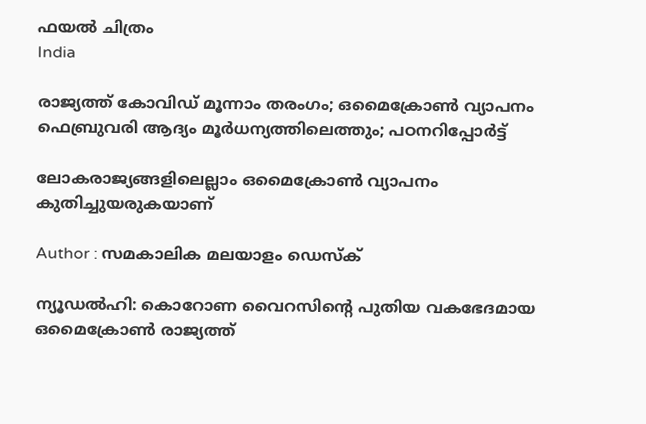ഫയല്‍ ചിത്രം
India

രാജ്യത്ത് കോവിഡ് മൂന്നാം തരംഗം; ഒമൈക്രോൺ വ്യാപനം ഫെബ്രുവരി ആദ്യം മൂര്‍ധന്യത്തിലെത്തും; പഠനറിപ്പോര്‍ട്ട്

ലോകരാജ്യങ്ങളിലെല്ലാം ഒമൈക്രോണ്‍ വ്യാപനം കുതിച്ചുയരുകയാണ്

Author : സമകാലിക മലയാളം ഡെസ്ക്

ന്യൂഡല്‍ഹി: കൊറോണ വൈറസിന്റെ പുതിയ വകഭേദമായ ഒമൈക്രോണ്‍ രാജ്യത്ത്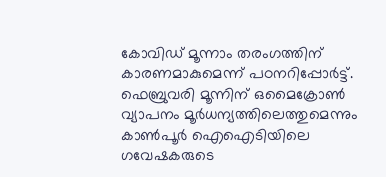കോവിഡ് മൂന്നാം തരംഗത്തിന് കാരണമാകുമെന്ന് പഠനറിപ്പോര്‍ട്ട്. ഫെബ്രുവരി മൂന്നിന് ഒമൈക്രോണ്‍ വ്യാപനം മൂര്‍ധന്യത്തിലെത്തുമെന്നും കാണ്‍പൂര്‍ ഐഐടിയിലെ ഗവേഷകരുടെ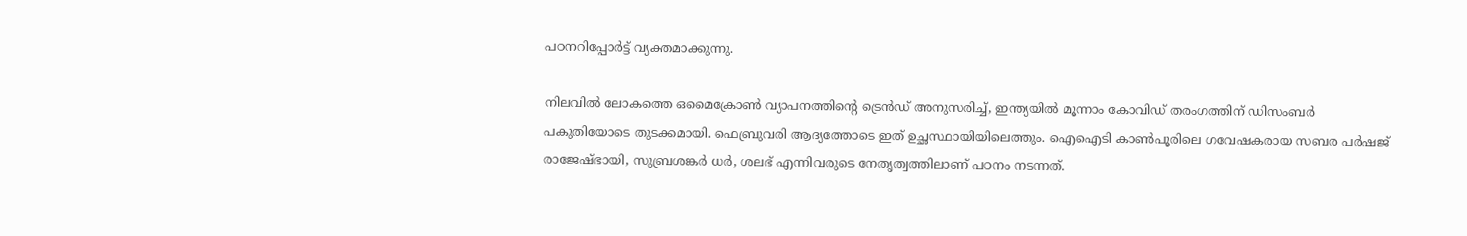പഠനറിപ്പോര്‍ട്ട് വ്യക്തമാക്കുന്നു.

നിലവില്‍ ലോകത്തെ ഒമൈക്രോണ്‍ വ്യാപനത്തിന്റെ ട്രെന്‍ഡ് അനുസരിച്ച്, ഇന്ത്യയില്‍ മൂന്നാം കോവിഡ് തരംഗത്തിന് ഡിസംബര്‍ പകുതിയോടെ തുടക്കമായി. ഫെബ്രുവരി ആദ്യത്തോടെ ഇത് ഉച്ഛസ്ഥായിയിലെത്തും. ഐഐടി കാണ്‍പൂരിലെ ഗവേഷകരായ സബര പര്‍ഷജ് രാജേഷ്ഭായി, സുബ്രശങ്കര്‍ ധര്‍, ശലഭ് എന്നിവരുടെ നേതൃത്വത്തിലാണ് പഠനം നടന്നത്.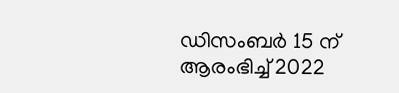ഡിസംബര്‍ 15 ന് ആരംഭിച്ച് 2022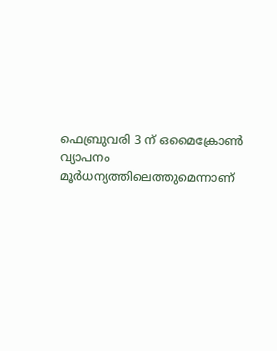ഫെബ്രുവരി 3 ന് ഒമൈക്രോണ്‍ വ്യാപനം മൂര്‍ധന്യത്തിലെത്തുമെന്നാണ്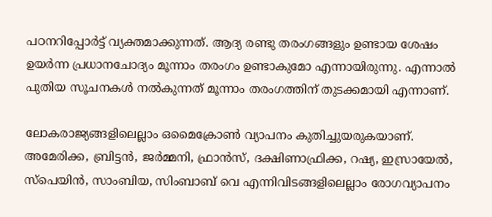പഠനറിപ്പോര്‍ട്ട് വ്യക്തമാക്കുന്നത്. ആദ്യ രണ്ടു തരംഗങ്ങളും ഉണ്ടായ ശേഷം ഉയര്‍ന്ന പ്രധാനചോദ്യം മൂന്നാം തരംഗം ഉണ്ടാകുമോ എന്നായിരുന്നു. എന്നാല്‍ പുതിയ സൂചനകൾ നല്‍കുന്നത് മൂന്നാം തരംഗത്തിന് തുടക്കമായി എന്നാണ്.

ലോകരാജ്യങ്ങളിലെല്ലാം ഒമൈക്രോണ്‍ വ്യാപനം കുതിച്ചുയരുകയാണ്.  അമേരിക്ക, ബ്രിട്ടന്‍, ജര്‍മ്മനി, ഫ്രാൻസ്, ദക്ഷിണാഫ്രിക്ക, റഷ്യ, ഇസ്രായേല്‍, സ്‌പെയിന്‍, സാംബിയ, സിംബാബ് വെ എന്നിവിടങ്ങളിലെല്ലാം രോഗവ്യാപനം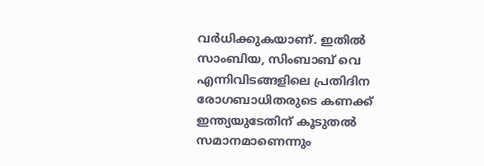വര്‍ധിക്കുകയാണ്. ഇതില്‍ സാംബിയ, സിംബാബ് വെ എന്നിവിടങ്ങളിലെ പ്രതിദിന രോഗബാധിതരുടെ കണക്ക് ഇന്ത്യയുടേതിന് കൂടുതല്‍ സമാനമാണെന്നും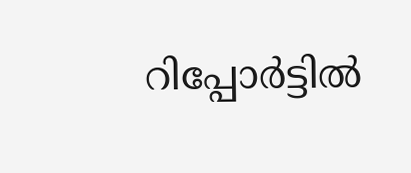റിപ്പോര്‍ട്ടില്‍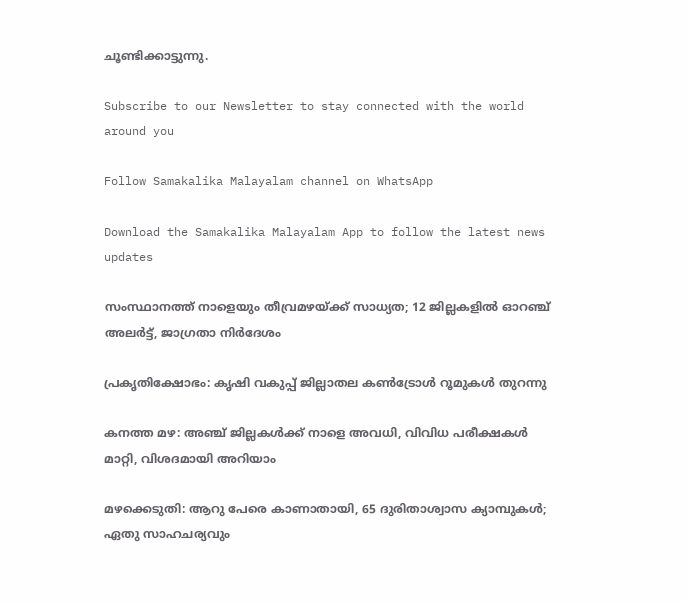ചൂണ്ടിക്കാട്ടുന്നു.

Subscribe to our Newsletter to stay connected with the world around you

Follow Samakalika Malayalam channel on WhatsApp

Download the Samakalika Malayalam App to follow the latest news updates

സംസ്ഥാനത്ത് നാളെയും തീവ്രമഴയ്ക്ക് സാധ്യത; 12 ജില്ലകളില്‍ ഓറഞ്ച് അലര്‍ട്ട്, ജാഗ്രതാ നിര്‍ദേശം

പ്രകൃതിക്ഷോഭം: കൃഷി വകുപ്പ് ജില്ലാതല കൺട്രോൾ റൂമുകൾ തുറന്നു

കനത്ത മഴ: അഞ്ച് ജില്ലകൾക്ക് നാളെ അവധി, വിവിധ പരീക്ഷകൾ മാറ്റി, വിശദമായി അറിയാം

മഴക്കെടുതി: ആറു പേരെ കാണാതായി, 65 ദുരിതാശ്വാസ ക്യാമ്പുകള്‍; ഏതു സാഹചര്യവും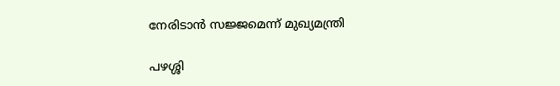നേരിടാൻ സജ്ജമെന്ന് മുഖ്യമന്ത്രി

പഴശ്ശി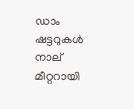ഡാം ഷട്ടറുകള്‍ നാല് മീറ്ററായി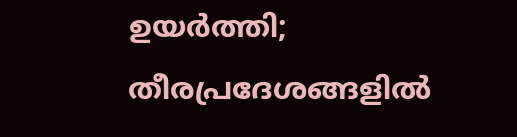ഉയര്‍ത്തി; തീരപ്രദേശങ്ങളില്‍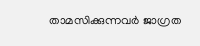താമസിക്കുന്നവര്‍ ജാഗ്രത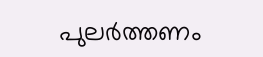പുലർത്തണം